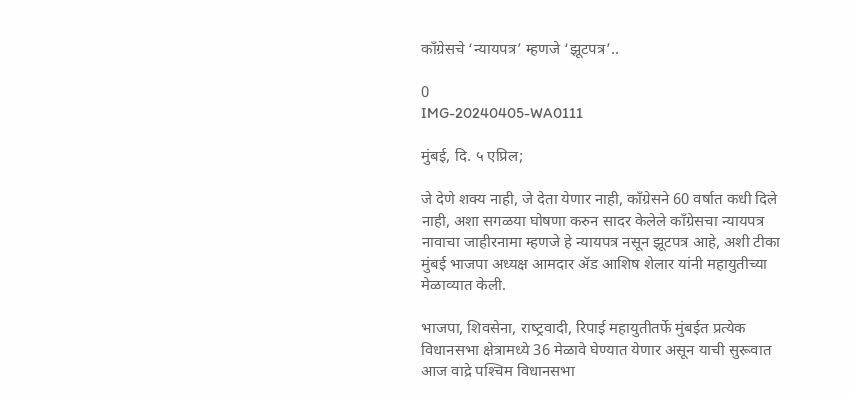कॉंग्रेसचे ‘न्‍यायपत्र’ म्‍हणजे ‘झूटपत्र’..

0
IMG-20240405-WA0111

मुंबई, दि. ५ एप्रिल;

जे देणे शक्‍य नाही, जे देता येणार नाही, कॉंग्रेसने 60 वर्षात कधी दिले नाही, अशा सगळया घोषणा करुन सादर केलेले कॉंग्रेसचा न्‍यायपत्र नावाचा जाहीरनामा म्‍हणजे हे न्‍यायपत्र नसून झूटपत्र आहे, अशी टीका मुंबई भाजपा अध्‍यक्ष आमदार ॲड आशिष शेलार यांनी महायुतीच्‍या मेळाव्‍यात केली.

भाजपा, शिवसेना, राष्‍ट्रवादी, रिपाई महायुतीतर्फे मुंबईत प्रत्‍येक विधानसभा क्षेत्रामध्‍ये 36 मेळावे घेण्‍यात येणार असून याची सुरूवात आज वाद्रे पश्‍चिम विधानसभा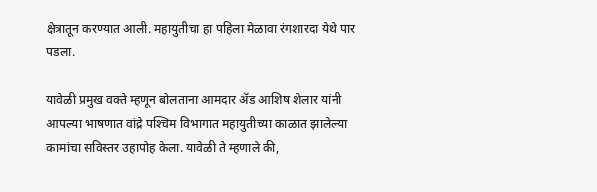क्षेत्रातून करण्‍यात आली. महायुतीचा हा पहिला मेळावा रंगशारदा येथे पार पडला.

यावेळी प्रमुख वक्‍ते म्‍हणून बोलताना आमदार ॲड आशिष शेलार यांनी आपल्‍या भाषणात वांद्रे पश्‍च‍िम विभागात‍ महायुतीच्‍या काळात झालेल्‍या कामांचा सविस्‍तर उहापोह केला. यावेळी ते म्‍हणाले की,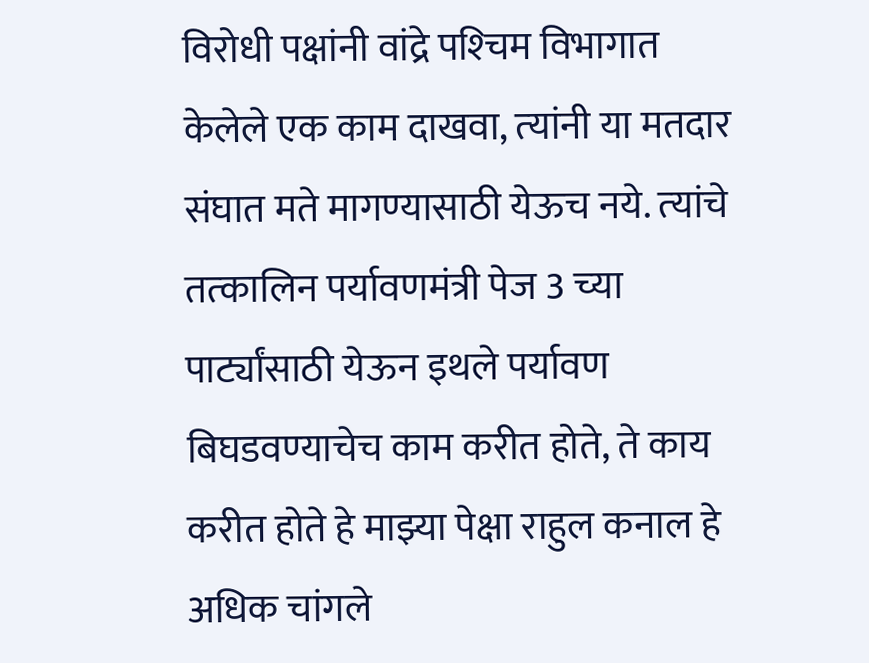विरोधी पक्षांनी वांद्रे पश्‍चिम विभागात केलेले एक काम दाखवा, त्‍यांनी या मतदार संघात मते मागण्‍यासाठी येऊच नये. त्‍यांचे तत्‍कालिन पर्यावणमंत्री पेज 3 च्‍या पार्ट्यांसाठी येऊन इथले पर्यावण बिघडवण्‍याचेच काम करीत होते, ते काय करीत होते हे माझ्या पेक्षा राहुल कनाल हे अधिक चांगले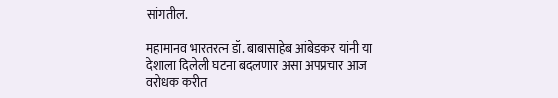सांगतील.

महामानव भारतरत्‍न डॉ. बाबासाहेब आंबेडकर यांनी या देशाला दिलेली घटना बदलणार असा अपप्रचार आज वरोधक करीत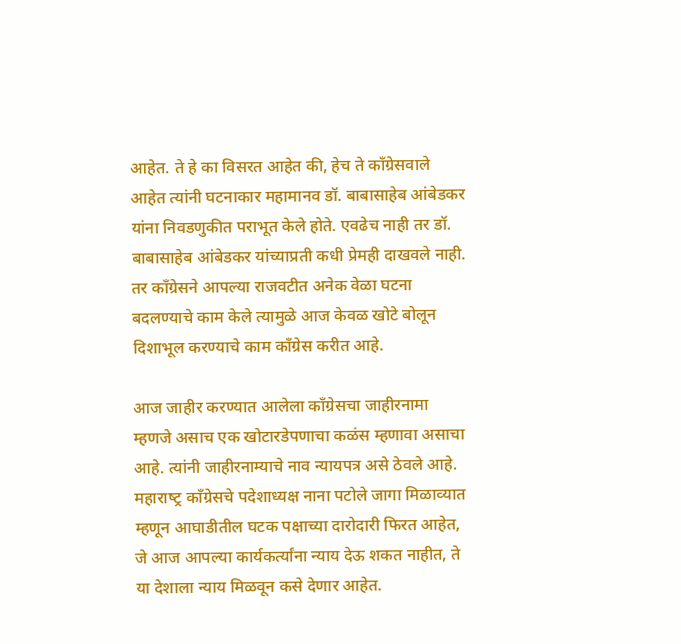आहेत. ते हे का विसरत आहेत की, हेच ते कॉंग्रेसवाले आहेत त्‍यांनी घटनाकार महामानव डॉ. बाबासाहेब आंबेडकर यांना निवडणुकीत पराभूत केले होते. एवढेच नाही तर डॉ. बाबासाहेब आंबेडकर यांच्‍याप्रती कधी प्रेमही दाखवले नाही. तर कॉंग्रेसने आपल्‍या राजवटीत अनेक वेळा घटना बदलण्‍याचे काम केले त्‍यामुळे आज केवळ खोटे बोलून दिशाभूल करण्‍याचे काम कॉंग्रेस करीत आहे.

आज जाहीर करण्‍यात आलेला कॉंग्रेसचा जाहीरनामा म्‍हणजे असाच एक खोटारडेपणाचा कळंस म्‍हणावा असाचा आहे. त्‍यांनी जाहीरनाम्‍याचे नाव न्‍यायपत्र असे ठेवले आहे. महाराष्‍ट्र कॉंग्रेसचे पदेशाध्‍यक्ष नाना पटोले जागा मिळाव्‍यात म्‍हणून आघाडीतील घटक पक्षाच्‍या दारोदारी फिरत आहेत, जे आज आपल्‍या कार्यकर्त्‍यांना न्‍याय देऊ शकत नाहीत, ते या देशाला न्‍याय मिळवून कसे देणार आहेत.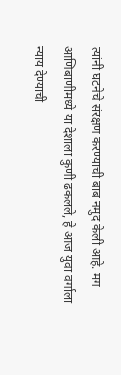त्‍यांनी घटनेचे संरक्षण करण्‍याची बाब नमुद केली आहे. मग आणिबाणीमध्‍ये या देशाला कुणी ढकलले, हे आज युवा वर्गाला न्‍याय देण्‍याची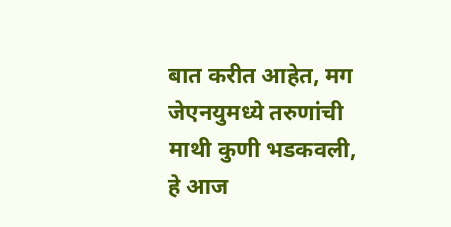बात करीत आहेत, मग जेएनयुमध्‍ये तरुणांची माथी कुणी भडकवली, हे आज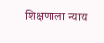शिक्षणाला न्‍याय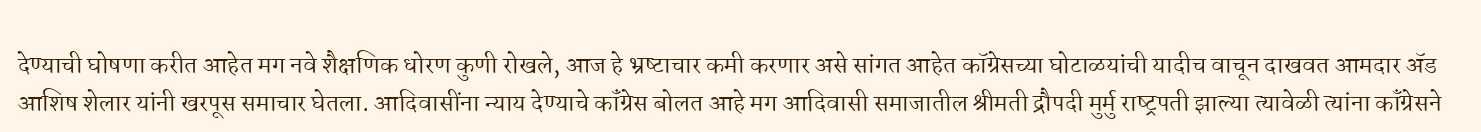देण्‍याची घोषणा करीत आहेत मग नवे शैक्षणिक धोरण कुणी रोखले, आज हे भ्रष्‍टाचार कमी करणार असे सांगत आहेत कॉग्रेसच्‍या घोटाळयांची यादीच वाचून दाखवत आमदार ॲड आशिष शेलार यांनी खरपूस समाचार घेतला. आदिवासींना न्‍याय देण्‍याचे कॉंग्रेस बोलत आहे मग आदिवासी समाजातील श्रीमती द्रौपदी मुर्मु राष्‍ट्रपती झाल्‍या त्‍यावेळी त्‍यांना कॉंग्रेसने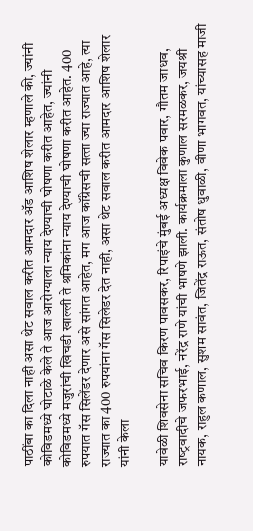पाठींबा का दिला नाही असा थेट सवाल करीत आमदार ॲड आशिष शेलार म्‍हणाले की, ज्‍यांनी कोविडमध्‍ये घोटाळे केले ते आज आरोग्‍याला न्‍याय देण्‍याची घोषणा करीत आहेत, ज्‍यांनी कोविडमध्‍ये मजुरांची खि‍चडी खाल्‍ली ते श्रमिकांना न्‍याय देण्‍याची घोषणा करीत आहेत. 400 रुपयात गॅस सिलेंडर देणार असे सांगत आहेत, मग आज कॉंग्रेसची सत्‍ता ज्‍या राज्‍यात आहे, त्‍या राज्‍यात का 400 रुपयांना गॅस सिलेडर देत नाही, असा थेट सवाल करीत आमदार आशिष शेलार यांनी केला

यावेळी शिवसेना सचिव किरण पावसकर, रिपाइंचे मुंबई अध्‍यक्ष विवेक पवार, गौतम जाधव, राष्‍ट्रवादीचे जफरभाई, नरेंद्र राणे यांची भाषणे झाली. कार्यक्रमाला कुणाल सरमळकर, जयश्री नायक, राहुल कणाल, सुशम सावंत, जितेंद्र राऊत, संतोष धुवाळी, वीणा भागवत, यांच्‍यासह माजी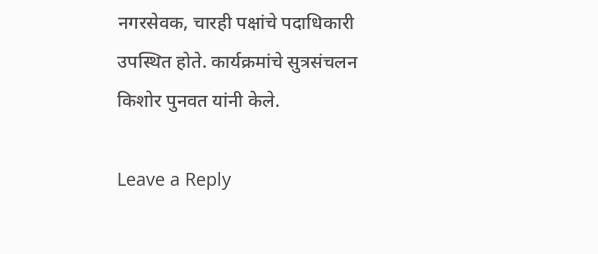नगरसेवक, चारही पक्षांचे पदाधिकारी उपस्थित होते. कार्यक्रमांचे सुत्रसंचलन किशोर पुनवत यांनी केले.

Leave a Reply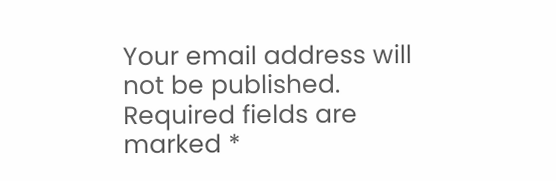Your email address will not be published. Required fields are marked *